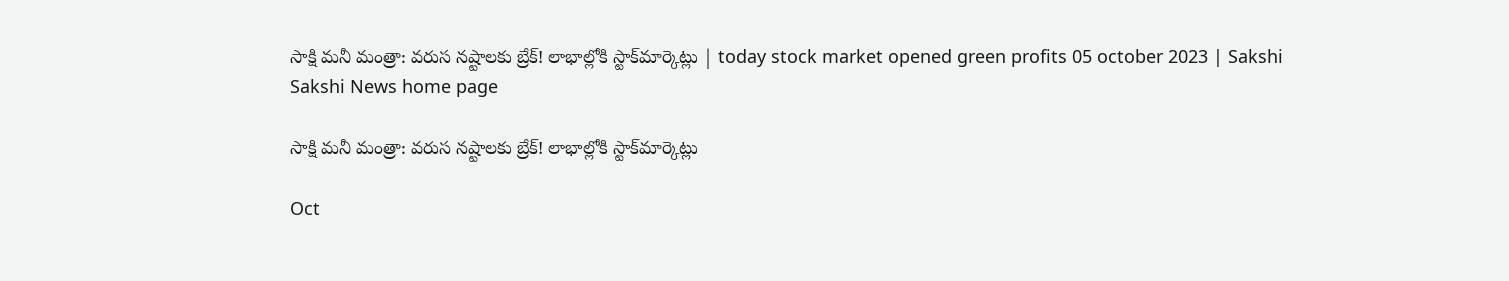సాక్షి మనీ మంత్రా: వరుస నష్టాలకు బ్రేక్‌! లాభాల్లోకి స్టాక్‌మార్కెట్లు | today stock market opened green profits 05 october 2023 | Sakshi
Sakshi News home page

సాక్షి మనీ మంత్రా: వరుస నష్టాలకు బ్రేక్‌! లాభాల్లోకి స్టాక్‌మార్కెట్లు

Oct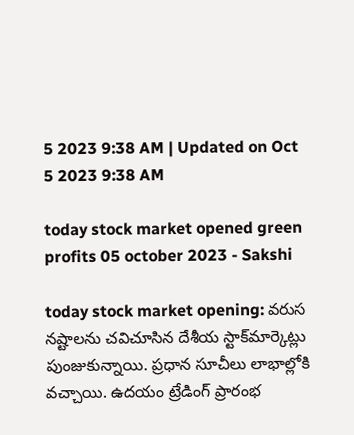5 2023 9:38 AM | Updated on Oct 5 2023 9:38 AM

today stock market opened green profits 05 october 2023 - Sakshi

today stock market opening: వరుస నష్టాలను చవిచూసిన దేశీయ స్టాక్‌మార్కెట్లు పుంజుకున్నాయి. ప్రధాన సూచీలు లాభాల్లోకి వచ్చాయి. ఉదయం ట్రేడింగ్‌ ప్రారంభ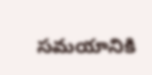సమయానికి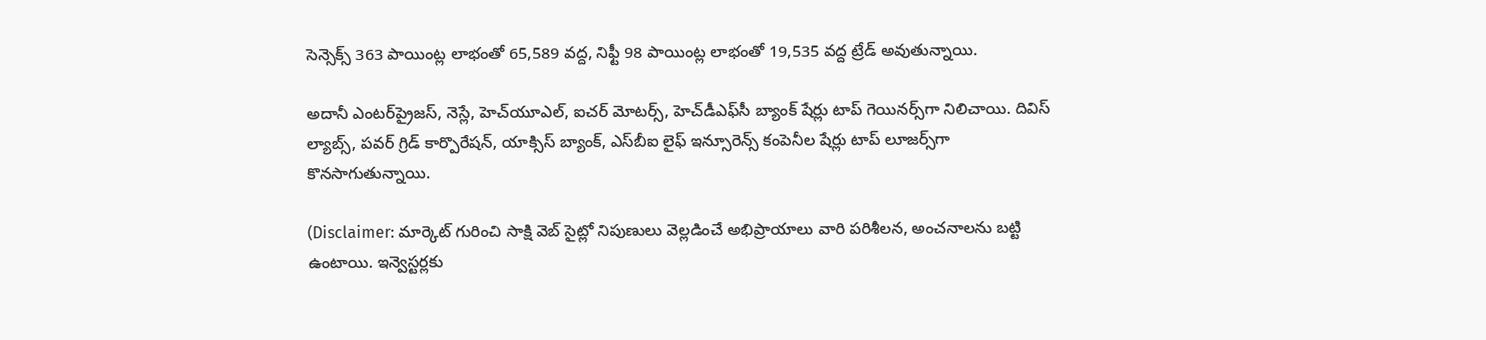సెన్సెక్స్ 363 పాయింట్ల లాభంతో 65,589 వద్ద, నిఫ్టీ 98 పాయింట్ల లాభంతో 19,535 వద్ద ట్రేడ్‌ అవుతున్నాయి.

అదానీ ఎంటర్‌ప్రైజస్‌, నెస్లే, హెచ్‌యూఎల్‌, ఐచర్‌ మోటర్స్‌, హెచ్‌డీఎఫ్‌సీ బ్యాంక్‌ షేర్లు టాప్‌ గెయినర్స్‌గా నిలిచాయి. దివిస్‌ ల్యాబ్స్‌, పవర్‌ గ్రిడ్‌ కార్పొరేషన్‌, యాక్సిస్‌ బ్యాంక్‌, ఎస్‌బీఐ లైఫ్‌ ఇన్సూరెన్స్‌ కంపెనీల షేర్లు టాప్‌ లూజర్స్‌గా కొనసాగుతున్నాయి.

(Disclaimer: మార్కెట్ గురించి సాక్షి వెబ్ సైట్లో నిపుణులు వెల్లడించే అభిప్రాయాలు వారి పరిశీలన, అంచనాలను బట్టి ఉంటాయి. ఇన్వెస్టర్లకు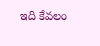ఇది కేవలం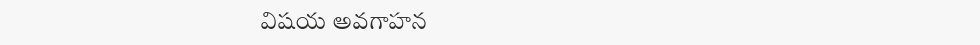విషయ అవగాహన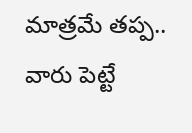మాత్రమే తప్ప.. వారు పెట్టే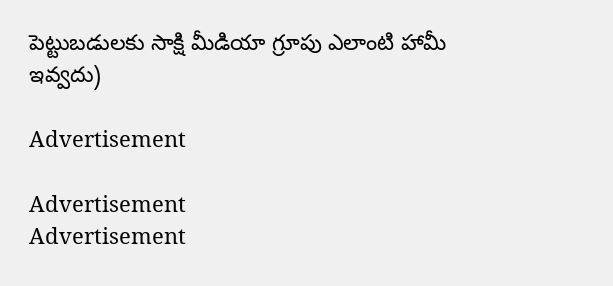పెట్టుబడులకు సాక్షి మీడియా గ్రూపు ఎలాంటి హామీ ఇవ్వదు)

Advertisement

Advertisement
Advertisement